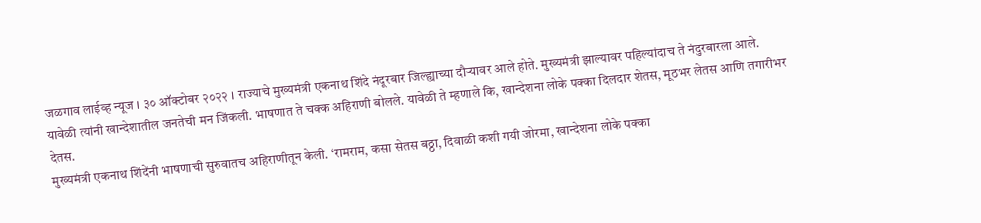जळगाव लाईव्ह न्यूज । ३० ऑक्टोबर २०२२ । राज्याचे मुख्यमंत्री एकनाथ शिंदे नंदूरबार जिल्ह्याच्या दौऱ्यावर आले होते. मुख्यमंत्री झाल्यावर पहिल्यांदाच ते नंदुरबारला आले. यावेळी त्यांनी खान्देशातील जनतेची मन जिंकली. भाषणात ते चक्क अहिराणी बोलले. यावेळी ते म्हणाले कि, खान्देशना लोके पक्का दिलदार शेतस, मूठभर लेतस आणि तगारीभर देतस.
मुख्यमंत्री एकनाथ शिंदेंनी भाषणाची सुरुवातच अहिराणीतून केली. ‘रामराम, कसा सेतस बठ्ठा, दिवाळी कशी गयी जोरमा, खान्देशना लोके पक्का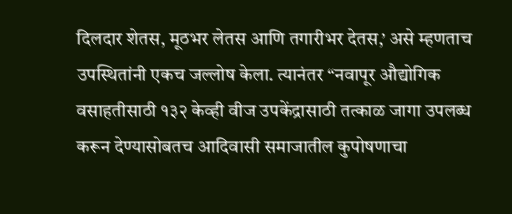दिलदार शेतस, मूठभर लेतस आणि तगारीभर देतस,’ असे म्हणताच उपस्थितांनी एकच जल्लोष केला. त्यानंतर “नवापूर औद्योगिक वसाहतीसाठी १३२ केव्ही वीज उपकेंद्रासाठी तत्काळ जागा उपलब्ध करून देण्यासोबतच आदिवासी समाजातील कुपोषणाचा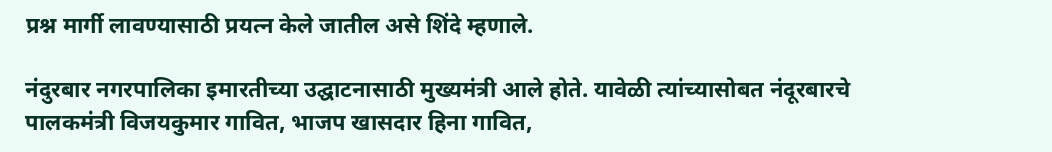प्रश्न मार्गी लावण्यासाठी प्रयत्न केले जातील असे शिंदे म्हणाले.

नंदुरबार नगरपालिका इमारतीच्या उद्घाटनासाठी मुख्यमंत्री आले होते. यावेळी त्यांच्यासोबत नंदूरबारचे पालकमंत्री विजयकुमार गावित, भाजप खासदार हिना गावित,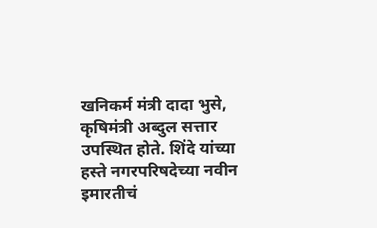खनिकर्म मंत्री दादा भुसे, कृषिमंत्री अब्दुल सत्तार उपस्थित होते. शिंदे यांच्या हस्ते नगरपरिषदेच्या नवीन इमारतीचं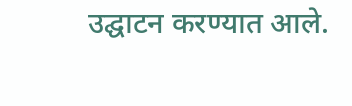उद्घाटन करण्यात आले.